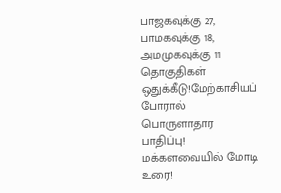பாஜகவுக்கு 27, பாமகவுக்கு 18, அமமுகவுக்கு 11 தொகுதிகள் ஒதுக்கீடு!மேற்காசியப் போரால் பொருளாதார பாதிப்பு! மக்களவையில் மோடி உரை!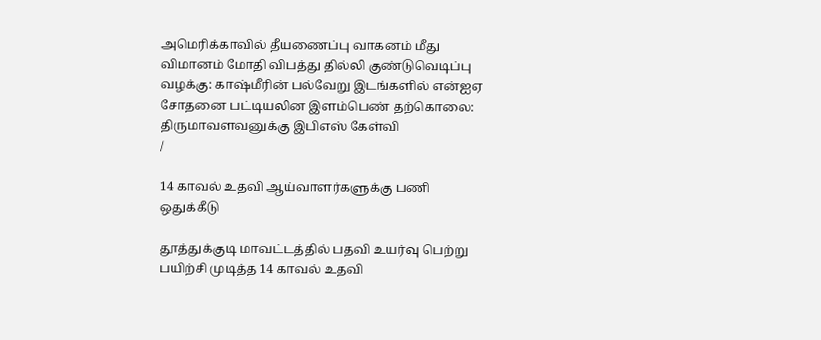அமெரிக்காவில் தீயணைப்பு வாகனம் மீது விமானம் மோதி விபத்து தில்லி குண்டுவெடிப்பு வழக்கு: காஷ்மீரின் பல்வேறு இடங்களில் என்ஐஏ சோதனை பட்டியலின இளம்பெண் தற்கொலை: திருமாவளவனுக்கு இபிஎஸ் கேள்வி
/

14 காவல் உதவி ஆய்வாளர்களுக்கு பணி ஒதுக்கீடு

தூத்துக்குடி மாவட்டத்தில் பதவி உயர்வு பெற்று பயிற்சி முடித்த 14 காவல் உதவி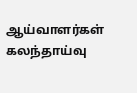ஆய்வாளர்கள் கலந்தாய்வு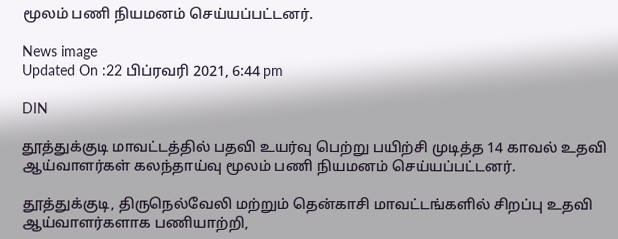மூலம் பணி நியமனம் செய்யப்பட்டனர்.

News image
Updated On :22 பிப்ரவரி 2021, 6:44 pm

DIN

தூத்துக்குடி மாவட்டத்தில் பதவி உயர்வு பெற்று பயிற்சி முடித்த 14 காவல் உதவி ஆய்வாளர்கள் கலந்தாய்வு மூலம் பணி நியமனம் செய்யப்பட்டனர்.

தூத்துக்குடி, திருநெல்வேலி மற்றும் தென்காசி மாவட்டங்களில் சிறப்பு உதவி ஆய்வாளர்களாக பணியாற்றி,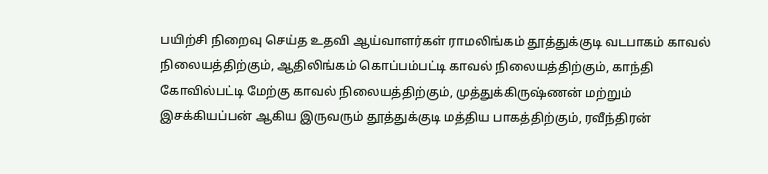பயிற்சி நிறைவு செய்த உதவி ஆய்வாளர்கள் ராமலிங்கம் தூத்துக்குடி வடபாகம் காவல் நிலையத்திற்கும், ஆதிலிங்கம் கொப்பம்பட்டி காவல் நிலையத்திற்கும், காந்தி கோவில்பட்டி மேற்கு காவல் நிலையத்திற்கும், முத்துக்கிருஷ்ணன் மற்றும் இசக்கியப்பன் ஆகிய இருவரும் தூத்துக்குடி மத்திய பாகத்திற்கும், ரவீந்திரன்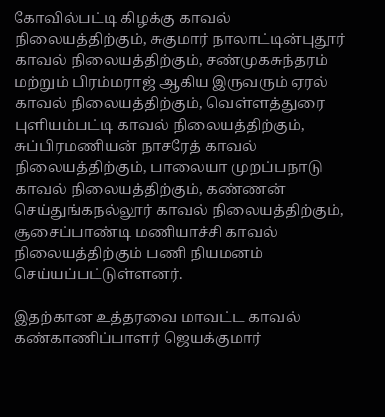கோவில்பட்டி கிழக்கு காவல் நிலையத்திற்கும், சுகுமார் நாலாட்டின்புதூர் காவல் நிலையத்திற்கும், சண்முகசுந்தரம் மற்றும் பிரம்மராஜ் ஆகிய இருவரும் ஏரல் காவல் நிலையத்திற்கும், வெள்ளத்துரை புளியம்பட்டி காவல் நிலையத்திற்கும், சுப்பிரமணியன் நாசரேத் காவல் நிலையத்திற்கும், பாலையா முறப்பநாடு காவல் நிலையத்திற்கும், கண்ணன் செய்துங்கநல்லூர் காவல் நிலையத்திற்கும், சூசைப்பாண்டி மணியாச்சி காவல் நிலையத்திற்கும் பணி நியமனம் செய்யப்பட்டுள்ளனர்.

இதற்கான உத்தரவை மாவட்ட காவல் கண்காணிப்பாளர் ஜெயக்குமார்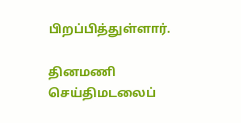பிறப்பித்துள்ளார்.

தினமணி செய்திமடலைப்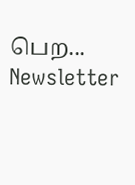பெற... Newsletter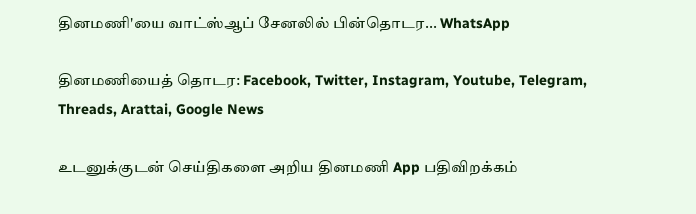தினமணி'யை வாட்ஸ்ஆப் சேனலில் பின்தொடர... WhatsApp

தினமணியைத் தொடர: Facebook, Twitter, Instagram, Youtube, Telegram, Threads, Arattai, Google News

உடனுக்குடன் செய்திகளை அறிய தினமணி App பதிவிறக்கம்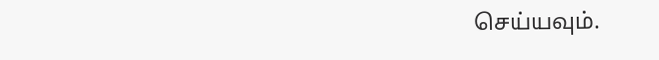செய்யவும்.